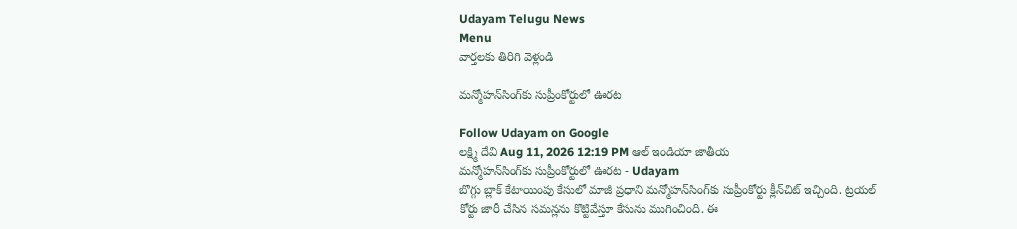Udayam Telugu News
Menu
వార్తలకు తిరిగి వెళ్లండి

మన్మోహన్‌సింగ్‌కు సుప్రీంకోర్టులో ఊరట

Follow Udayam on Google
లక్ష్మి దేవి Aug 11, 2026 12:19 PM ఆల్ ఇండియా జాతీయ
మన్మోహన్‌సింగ్‌కు సుప్రీంకోర్టులో ఊరట - Udayam
బొగ్గు బ్లాక్‌ కేటాయింపు కేసులో మాజీ ప్రధాని మన్మోహన్‌సింగ్‌కు సుప్రీంకోర్టు క్లీన్‌చిట్‌ ఇచ్చింది. ట్రయల్‌ కోర్టు జారీ చేసిన సమన్లను కొట్టివేస్తూ కేసును ముగించింది. ఈ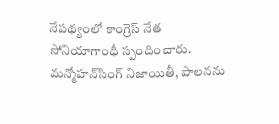నేపథ్యంలో కాంగ్రెస్‌ నేత సోనియాగాంధీ స్పందించారు. మన్మోహన్‌సింగ్‌ నిజాయితీ, పాలనను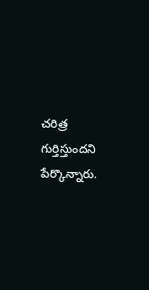చరిత్ర గుర్తిస్తుందని పేర్కొన్నారు.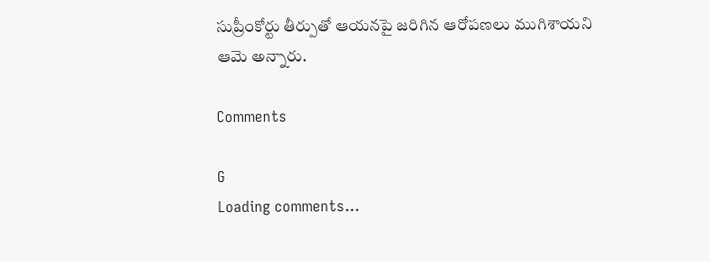సుప్రీంకోర్టు తీర్పుతో ఆయనపై జరిగిన ఆరోపణలు ముగిశాయని ఆమె అన్నారు.

Comments

G
Loading comments...